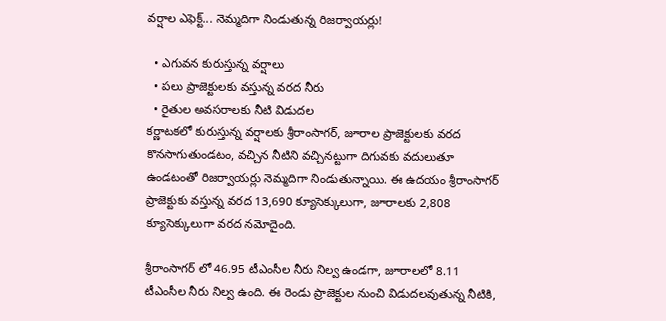వర్షాల ఎఫెక్ట్... నెమ్మదిగా నిండుతున్న రిజర్వాయర్లు!

  • ఎగువన కురుస్తున్న వర్షాలు
  • పలు ప్రాజెక్టులకు వస్తున్న వరద నీరు
  • రైతుల అవసరాలకు నీటి విడుదల
కర్ణాటకలో కురుస్తున్న వర్షాలకు శ్రీరాంసాగర్, జూరాల ప్రాజెక్టులకు వరద కొనసాగుతుండటం, వచ్చిన నీటిని వచ్చినట్టుగా దిగువకు వదులుతూ ఉండటంతో రిజర్వాయర్లు నెమ్మదిగా నిండుతున్నాయి. ఈ ఉదయం శ్రీరాంసాగర్ ప్రాజెక్టుకు వస్తున్న వరద 13,690 క్యూసెక్కులుగా, జూరాలకు 2,808 క్యూసెక్కులుగా వరద నమోదైంది.

శ్రీరాంసాగర్ లో 46.95 టీఎంసీల నీరు నిల్వ ఉండగా, జూరాలలో 8.11 టీఎంసీల నీరు నిల్వ ఉంది. ఈ రెండు ప్రాజెక్టుల నుంచి విడుదలవుతున్న నీటికి,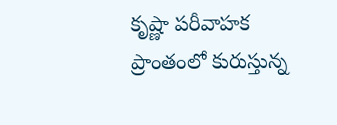కృష్ణా పరీవాహక ప్రాంతంలో కురుస్తున్న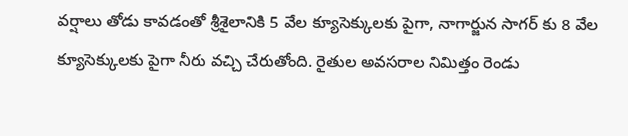వర్షాలు తోడు కావడంతో శ్రీశైలానికి 5 వేల క్యూసెక్కులకు పైగా, నాగార్జున సాగర్ కు 8 వేల క్యూసెక్కులకు పైగా నీరు వచ్చి చేరుతోంది. రైతుల అవసరాల నిమిత్తం రెండు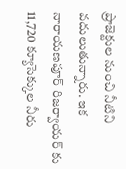ప్రాజెక్టుల నుంచి నీటిని వదులుతున్నారు. ఇక నారాయణపూర్ రిజర్వాయర్ కు 11,720 క్యూసెక్కుల నీరు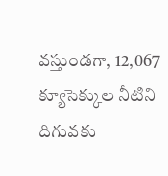వస్తుండగా, 12,067 క్యూసెక్కుల నీటిని దిగువకు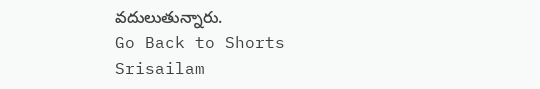వదులుతున్నారు.
Go Back to Shorts
Srisailam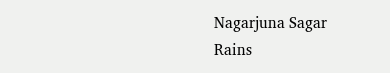Nagarjuna Sagar
Rains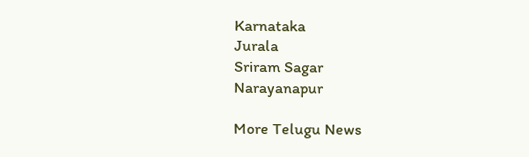Karnataka
Jurala
Sriram Sagar
Narayanapur

More Telugu News